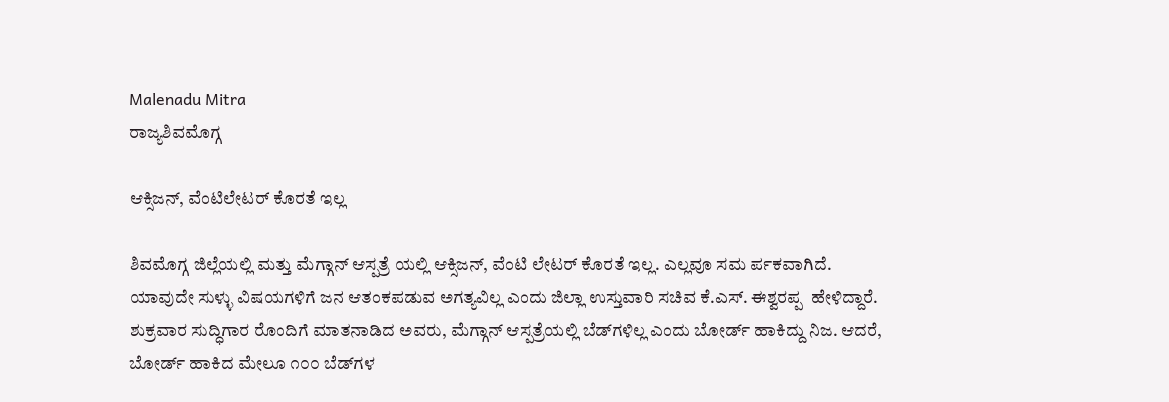Malenadu Mitra
ರಾಜ್ಯಶಿವಮೊಗ್ಗ

ಆಕ್ಸಿಜನ್, ವೆಂಟಿಲೇಟರ್ ಕೊರತೆ ಇಲ್ಲ

ಶಿವಮೊಗ್ಗ ಜಿಲ್ಲೆಯಲ್ಲಿ ಮತ್ತು ಮೆಗ್ಗಾನ್ ಆಸ್ಪತ್ರೆ ಯಲ್ಲಿ ಆಕ್ಸಿಜನ್, ವೆಂಟಿ ಲೇಟರ್ ಕೊರತೆ ಇಲ್ಲ. ಎಲ್ಲವೂ ಸಮ ರ್ಪಕವಾಗಿದೆ.  ಯಾವುದೇ ಸುಳ್ಳು ವಿಷಯಗಳಿಗೆ ಜನ ಆತಂಕಪಡುವ ಅಗತ್ಯವಿಲ್ಲ ಎಂದು ಜಿಲ್ಲಾ ಉಸ್ತುವಾರಿ ಸಚಿವ ಕೆ.ಎಸ್. ಈಶ್ವರಪ್ಪ  ಹೇಳಿದ್ದಾರೆ.
ಶುಕ್ರವಾರ ಸುದ್ಧಿಗಾರ ರೊಂದಿಗೆ ಮಾತನಾಡಿದ ಅವರು, ಮೆಗ್ಗಾನ್ ಆಸ್ಪತ್ರೆಯಲ್ಲಿ ಬೆಡ್‌ಗಳಿಲ್ಲ ಎಂದು ಬೋರ್ಡ್ ಹಾಕಿದ್ದು ನಿಜ. ಆದರೆ, ಬೋರ್ಡ್ ಹಾಕಿದ ಮೇಲೂ ೧೦೦ ಬೆಡ್‌ಗಳ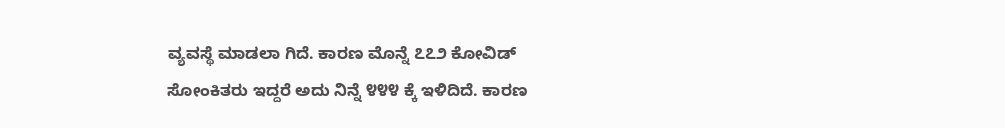ವ್ಯವಸ್ಥೆ ಮಾಡಲಾ ಗಿದೆ. ಕಾರಣ ಮೊನ್ನೆ ೭೭೨ ಕೋವಿಡ್ ಸೋಂಕಿತರು ಇದ್ದರೆ ಅದು ನಿನ್ನೆ ೪೪೪ ಕ್ಕೆ ಇಳಿದಿದೆ. ಕಾರಣ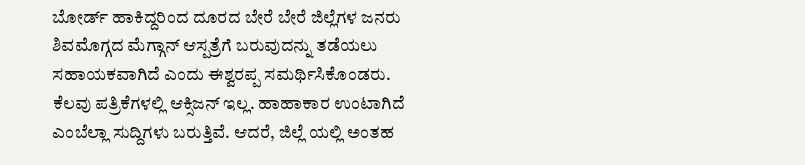ಬೋರ್ಡ್ ಹಾಕಿದ್ದರಿಂದ ದೂರದ ಬೇರೆ ಬೇರೆ ಜಿಲ್ಲೆಗಳ ಜನರು ಶಿವಮೊಗ್ಗದ ಮೆಗ್ಗಾನ್ ಆಸ್ಪತ್ರೆಗೆ ಬರುವುದನ್ನು ತಡೆಯಲು ಸಹಾಯಕವಾಗಿದೆ ಎಂದು ಈಶ್ವರಪ್ಪ ಸಮರ್ಥಿಸಿಕೊಂಡರು.
ಕೆಲವು ಪತ್ರಿಕೆಗಳಲ್ಲಿ ಆಕ್ಸಿಜನ್ ಇಲ್ಲ. ಹಾಹಾಕಾರ ಉಂಟಾಗಿದೆ ಎಂಬೆಲ್ಲಾ ಸುದ್ದಿಗಳು ಬರುತ್ತಿವೆ. ಆದರೆ, ಜಿಲ್ಲೆ ಯಲ್ಲಿ ಅಂತಹ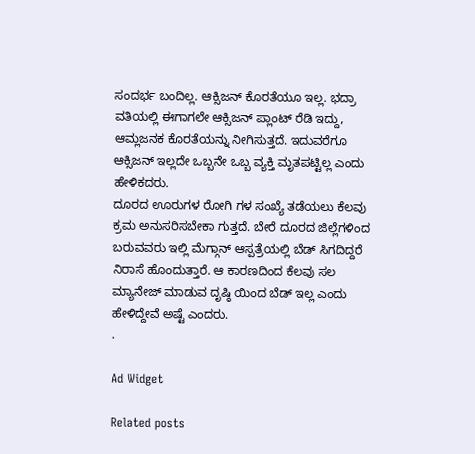ಸಂದರ್ಭ ಬಂದಿಲ್ಲ. ಆಕ್ಸಿಜನ್ ಕೊರತೆಯೂ ಇಲ್ಲ. ಭದ್ರಾ ವತಿಯಲ್ಲಿ ಈಗಾಗಲೇ ಆಕ್ಸಿಜನ್ ಪ್ಲಾಂಟ್ ರೆಡಿ ಇದ್ದು, ಆಮ್ಲಜನಕ ಕೊರತೆಯನ್ನು ನೀಗಿಸುತ್ತದೆ. ಇದುವರೆಗೂ ಆಕ್ಸಿಜನ್ ಇಲ್ಲದೇ ಒಬ್ಬನೇ ಒಬ್ಬ ವ್ಯಕ್ತಿ ಮೃತಪಟ್ಟಿಲ್ಲ ಎಂದು ಹೇಳಿಕದರು.
ದೂರದ ಊರುಗಳ ರೋಗಿ ಗಳ ಸಂಖ್ಯೆ ತಡೆಯಲು ಕೆಲವು ಕ್ರಮ ಅನುಸರಿಸಬೇಕಾ ಗುತ್ತದೆ. ಬೇರೆ ದೂರದ ಜಿಲ್ಲೆಗಳಿಂದ ಬರುವವರು ಇಲ್ಲಿ ಮೆಗ್ಗಾನ್ ಆಸ್ಪತ್ರೆಯಲ್ಲಿ ಬೆಡ್ ಸಿಗದಿದ್ದರೆ ನಿರಾಸೆ ಹೊಂದುತ್ತಾರೆ. ಆ ಕಾರಣದಿಂದ ಕೆಲವು ಸಲ ಮ್ಯಾನೇಜ್ ಮಾಡುವ ದೃಷ್ಠಿ ಯಿಂದ ಬೆಡ್ ಇಲ್ಲ ಎಂದು ಹೇಳಿದ್ದೇವೆ ಅಷ್ಟೆ ಎಂದರು.
.

Ad Widget

Related posts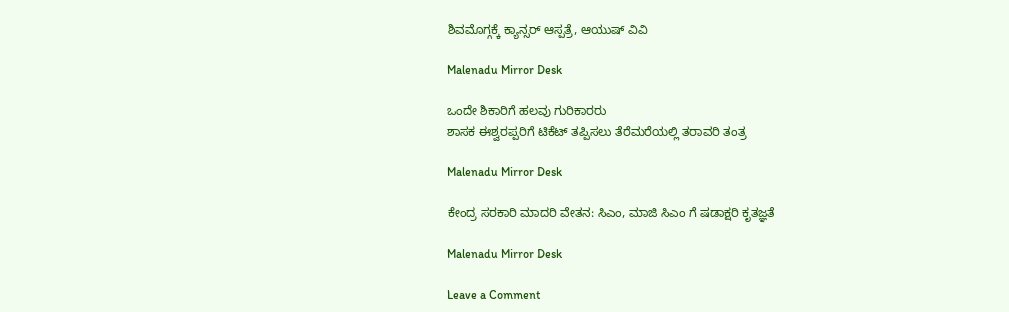ಶಿವಮೊಗ್ಗಕ್ಕೆ ಕ್ಯಾನ್ಸರ್ ಆಸ್ಪತ್ರೆ, ಆಯುಷ್ ವಿವಿ

Malenadu Mirror Desk

ಒಂದೇ ಶಿಕಾರಿಗೆ ಹಲವು ಗುರಿಕಾರರು
ಶಾಸಕ ಈಶ್ವರಪ್ಪರಿಗೆ ಟಿಕೆಟ್ ತಪ್ಪಿಸಲು ತೆರೆಮರೆಯಲ್ಲಿ ತರಾವರಿ ತಂತ್ರ

Malenadu Mirror Desk

ಕೇಂದ್ರ ಸರಕಾರಿ ಮಾದರಿ ವೇತನ: ಸಿಎಂ, ಮಾಜಿ ಸಿಎಂ ಗೆ ಷಡಾಕ್ಷರಿ ಕೃತಜ್ಞತೆ

Malenadu Mirror Desk

Leave a Comment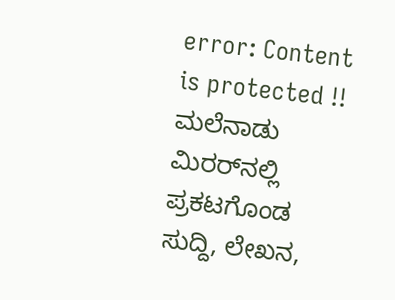error: Content is protected !! ಮಲೆನಾಡು ಮಿರರ್‌ನಲ್ಲಿ ಪ್ರಕಟಗೊಂಡ ಸುದ್ದಿ, ಲೇಖನ,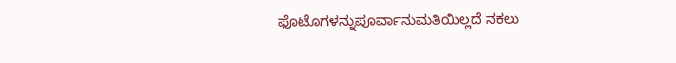ಫೊಟೊಗಳನ್ನುಪೂರ್ವಾನುಮತಿಯಿಲ್ಲದೆ ನಕಲು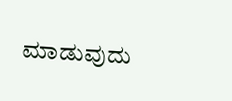ಮಾಡುವುದು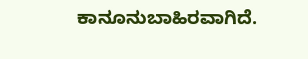ಕಾನೂನುಬಾಹಿರವಾಗಿದೆ.